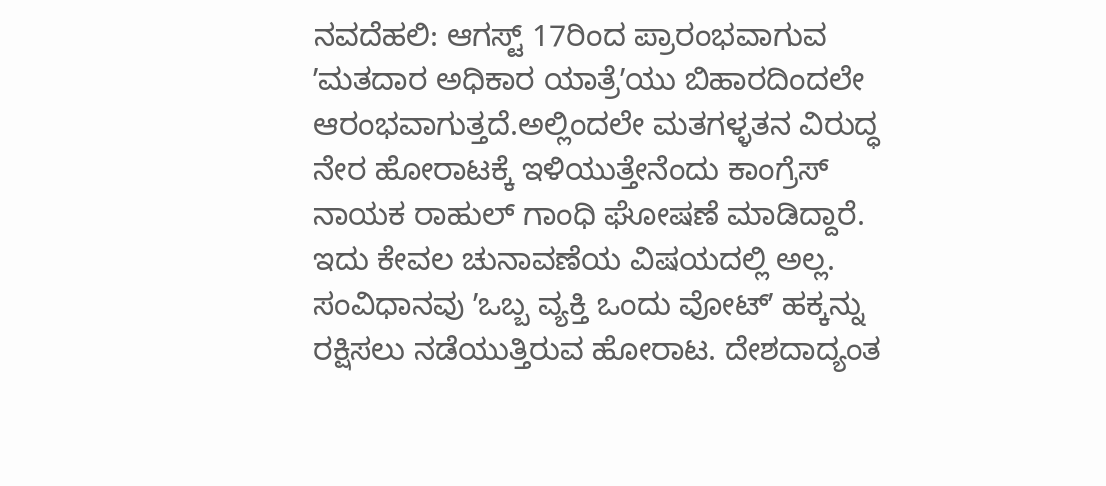ನವದೆಹಲಿ: ಆಗಸ್ಟ್ 17ರಿಂದ ಪ್ರಾರಂಭವಾಗುವ ʼಮತದಾರ ಅಧಿಕಾರ ಯಾತ್ರೆʼಯು ಬಿಹಾರದಿಂದಲೇ ಆರಂಭವಾಗುತ್ತದೆ.ಅಲ್ಲಿಂದಲೇ ಮತಗಳ್ಳತನ ವಿರುದ್ಧ ನೇರ ಹೋರಾಟಕ್ಕೆ ಇಳಿಯುತ್ತೇನೆಂದು ಕಾಂಗ್ರೆಸ್ ನಾಯಕ ರಾಹುಲ್ ಗಾಂಧಿ ಘೋಷಣೆ ಮಾಡಿದ್ದಾರೆ.
ಇದು ಕೇವಲ ಚುನಾವಣೆಯ ವಿಷಯದಲ್ಲಿ ಅಲ್ಲ. ಸಂವಿಧಾನವು ʼಒಬ್ಬ ವ್ಯಕ್ತಿ ಒಂದು ವೋಟ್ʼ ಹಕ್ಕನ್ನು ರಕ್ಷಿಸಲು ನಡೆಯುತ್ತಿರುವ ಹೋರಾಟ. ದೇಶದಾದ್ಯಂತ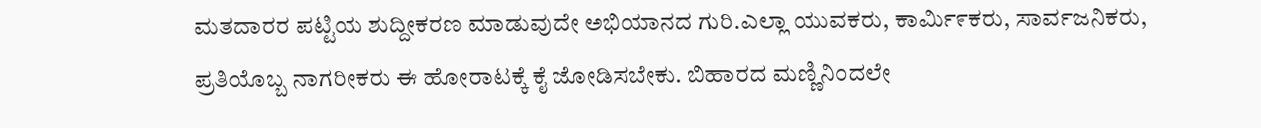ಮತದಾರರ ಪಟ್ಟಿಯ ಶುದ್ದೀಕರಣ ಮಾಡುವುದೇ ಅಭಿಯಾನದ ಗುರಿ.ಎಲ್ಲಾ ಯುವಕರು, ಕಾರ್ಮಿ೯ಕರು, ಸಾರ್ವಜನಿಕರು, ಪ್ರತಿಯೊಬ್ಬ ನಾಗರೀಕರು ಈ ಹೋರಾಟಕ್ಕೆ ಕೈ ಜೋಡಿಸಬೇಕು. ಬಿಹಾರದ ಮಣ್ಣಿನಿಂದಲೇ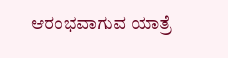ಆರಂಭವಾಗುವ ಯಾತ್ರೆ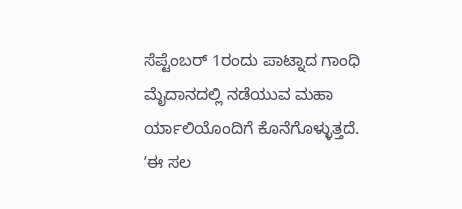ಸೆಪ್ಟೆಂಬರ್ 1ರಂದು ಪಾಟ್ನಾದ ಗಾಂಧಿ ಮೈದಾನದಲ್ಲಿ ನಡೆಯುವ ಮಹಾ ರ್ಯಾಲಿಯೊಂದಿಗೆ ಕೊನೆಗೊಳ್ಳುತ್ತದೆ. ʼಈ ಸಲ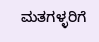ಮತಗಳ್ಳರಿಗೆ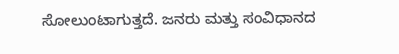ಸೋಲುಂಟಾಗುತ್ತದೆ. ಜನರು ಮತ್ತು ಸಂವಿಧಾನದ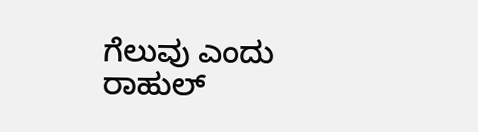ಗೆಲುವು ಎಂದು ರಾಹುಲ್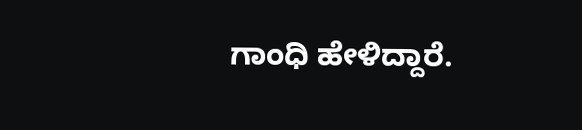ಗಾಂಧಿ ಹೇಳಿದ್ದಾರೆ.